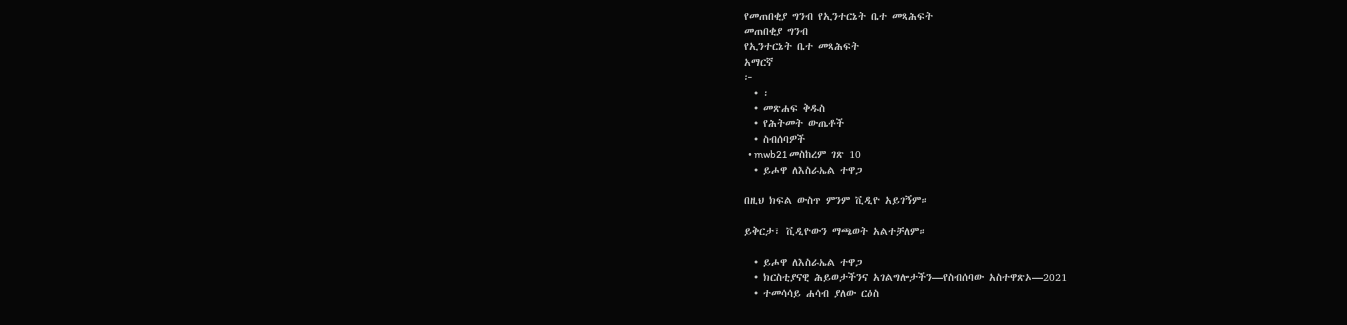የመጠበቂያ ግንብ የኢንተርኔት ቤተ መጻሕፍት
መጠበቂያ ግንብ
የኢንተርኔት ቤተ መጻሕፍት
አማርኛ
፦
  • ፡
  • መጽሐፍ ቅዱስ
  • የሕትመት ውጤቶች
  • ስብሰባዎች
  • mwb21 መስከረም ገጽ 10
  • ይሖዋ ለእስራኤል ተዋጋ

በዚህ ክፍል ውስጥ ምንም ቪዲዮ አይገኝም።

ይቅርታ፣ ቪዲዮውን ማጫወት አልተቻለም።

  • ይሖዋ ለእስራኤል ተዋጋ
  • ክርስቲያናዊ ሕይወታችንና አገልግሎታችን—የስብሰባው አስተዋጽኦ—2021
  • ተመሳሳይ ሐሳብ ያለው ርዕስ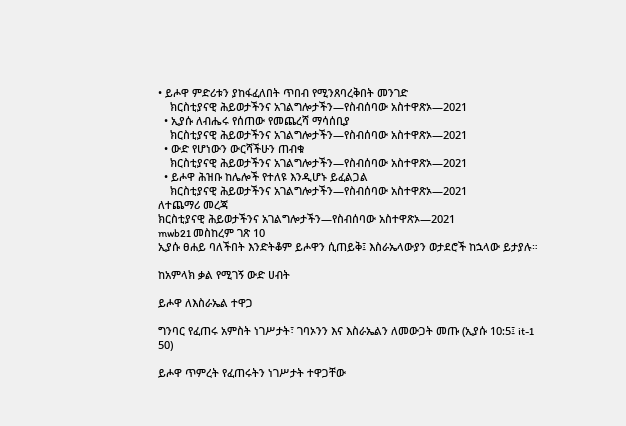• ይሖዋ ምድሪቱን ያከፋፈለበት ጥበብ የሚንጸባረቅበት መንገድ
    ክርስቲያናዊ ሕይወታችንና አገልግሎታችን—የስብሰባው አስተዋጽኦ—2021
  • ኢያሱ ለብሔሩ የሰጠው የመጨረሻ ማሳሰቢያ
    ክርስቲያናዊ ሕይወታችንና አገልግሎታችን—የስብሰባው አስተዋጽኦ—2021
  • ውድ የሆነውን ውርሻችሁን ጠብቁ
    ክርስቲያናዊ ሕይወታችንና አገልግሎታችን—የስብሰባው አስተዋጽኦ—2021
  • ይሖዋ ሕዝቡ ከሌሎች የተለዩ እንዲሆኑ ይፈልጋል
    ክርስቲያናዊ ሕይወታችንና አገልግሎታችን—የስብሰባው አስተዋጽኦ—2021
ለተጨማሪ መረጃ
ክርስቲያናዊ ሕይወታችንና አገልግሎታችን—የስብሰባው አስተዋጽኦ—2021
mwb21 መስከረም ገጽ 10
ኢያሱ ፀሐይ ባለችበት እንድትቆም ይሖዋን ሲጠይቅ፤ እስራኤላውያን ወታደሮች ከኋላው ይታያሉ።

ከአምላክ ቃል የሚገኝ ውድ ሀብት

ይሖዋ ለእስራኤል ተዋጋ

ግንባር የፈጠሩ አምስት ነገሥታት፣ ገባኦንን እና እስራኤልን ለመውጋት መጡ (ኢያሱ 10:5፤ it-1 50)

ይሖዋ ጥምረት የፈጠሩትን ነገሥታት ተዋጋቸው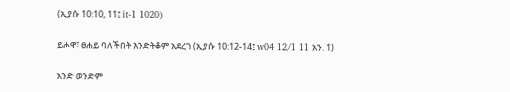(ኢያሱ 10:10, 11፤ it-1 1020)

ይሖዋ፣ ፀሐይ ባለችበት እንድትቆም አደረገ (ኢያሱ 10:12-14፤ w04 12/1 11 አን. 1)

አንድ ወንድም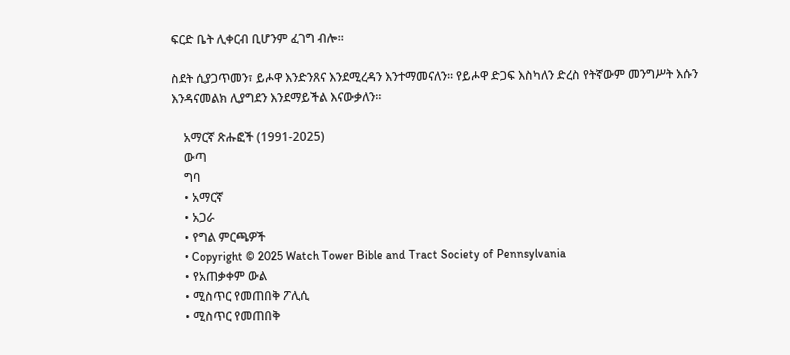ፍርድ ቤት ሊቀርብ ቢሆንም ፈገግ ብሎ።

ስደት ሲያጋጥመን፣ ይሖዋ እንድንጸና እንደሚረዳን እንተማመናለን። የይሖዋ ድጋፍ እስካለን ድረስ የትኛውም መንግሥት እሱን እንዳናመልክ ሊያግደን እንደማይችል እናውቃለን።

    አማርኛ ጽሑፎች (1991-2025)
    ውጣ
    ግባ
    • አማርኛ
    • አጋራ
    • የግል ምርጫዎች
    • Copyright © 2025 Watch Tower Bible and Tract Society of Pennsylvania
    • የአጠቃቀም ውል
    • ሚስጥር የመጠበቅ ፖሊሲ
    • ሚስጥር የመጠበቅ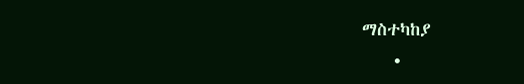ማስተካከያ
    •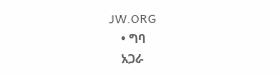JW.ORG
    • ግባ
    አጋራ